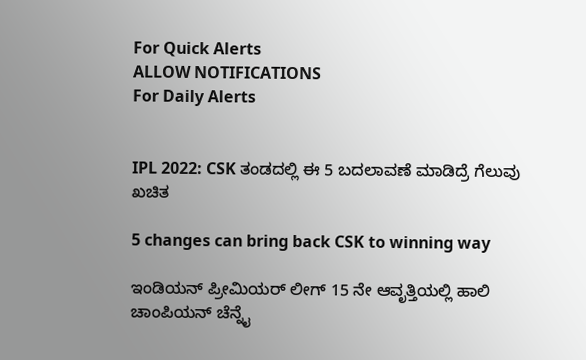For Quick Alerts
ALLOW NOTIFICATIONS
For Daily Alerts


IPL 2022: CSK ತಂಡದಲ್ಲಿ ಈ 5 ಬದಲಾವಣೆ ಮಾಡಿದ್ರೆ ಗೆಲುವು ಖಚಿತ

5 changes can bring back CSK to winning way

ಇಂಡಿಯನ್ ಪ್ರೀಮಿಯರ್ ಲೀಗ್ 15 ನೇ ಆವೃತ್ತಿಯಲ್ಲಿ ಹಾಲಿ ಚಾಂಪಿಯನ್ ಚೆನ್ನೈ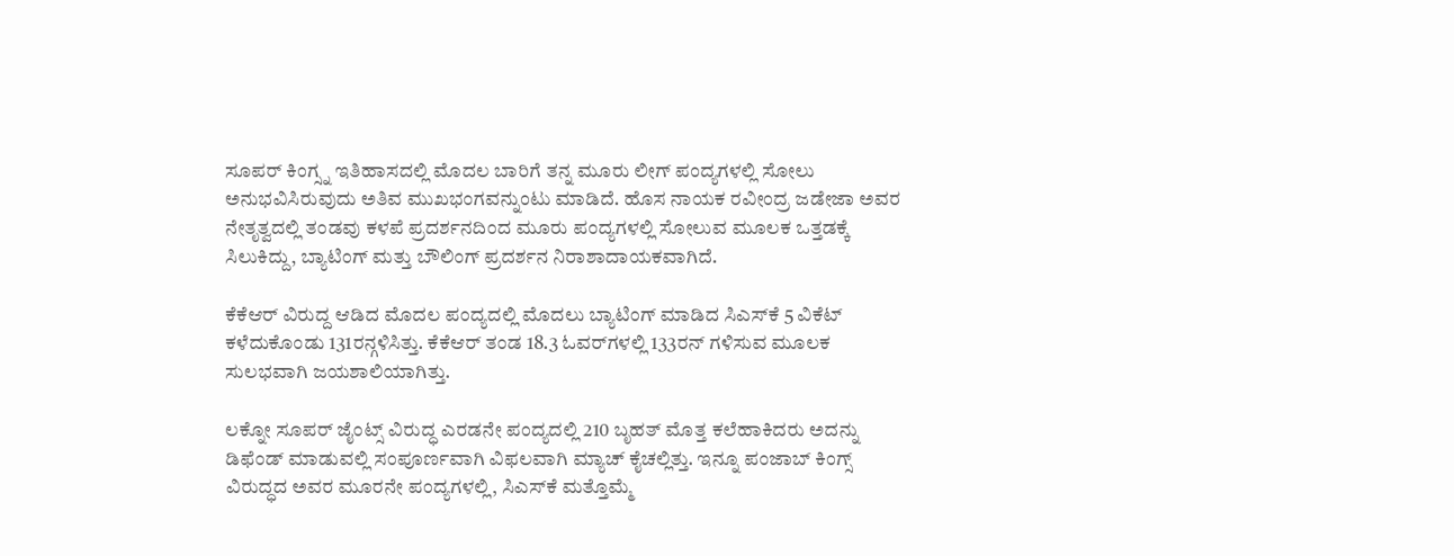ಸೂಪರ್ ಕಿಂಗ್ಸ್ನ ಇತಿಹಾಸದಲ್ಲಿ ಮೊದಲ ಬಾರಿಗೆ ತನ್ನ ಮೂರು ಲೀಗ್ ಪಂದ್ಯಗಳಲ್ಲಿ ಸೋಲು ಅನುಭವಿಸಿರುವುದು ಅತಿವ ಮುಖಭಂಗವನ್ನುಂಟು ಮಾಡಿದೆ. ಹೊಸ ನಾಯಕ ರವೀಂದ್ರ ಜಡೇಜಾ ಅವರ ನೇತೃತ್ವದಲ್ಲಿ ತಂಡವು ಕಳಪೆ ಪ್ರದರ್ಶನದಿಂದ ಮೂರು ಪಂದ್ಯಗಳಲ್ಲಿ ಸೋಲುವ ಮೂಲಕ ಒತ್ತಡಕ್ಕೆ ಸಿಲುಕಿದ್ದು, ಬ್ಯಾಟಿಂಗ್ ಮತ್ತು ಬೌಲಿಂಗ್ ಪ್ರದರ್ಶನ ನಿರಾಶಾದಾಯಕವಾಗಿದೆ.

ಕೆಕೆಆರ್‌ ವಿರುದ್ದ ಆಡಿದ ಮೊದಲ ಪಂದ್ಯದಲ್ಲಿ ಮೊದಲು ಬ್ಯಾಟಿಂಗ್ ಮಾಡಿದ ಸಿಎಸ್‌ಕೆ 5 ವಿಕೆಟ್ ಕಳೆದುಕೊಂಡು 131ರನ್ಗಳಿಸಿತ್ತು. ಕೆಕೆಆರ್ ತಂಡ 18.3 ಓವರ್‌ಗಳಲ್ಲಿ 133ರನ್ ಗಳಿಸುವ ಮೂಲಕ ಸುಲಭವಾಗಿ ಜಯಶಾಲಿಯಾಗಿತ್ತು.

ಲಕ್ನೋ ಸೂಪರ್ ಜೈಂಟ್ಸ್ ವಿರುದ್ಧ ಎರಡನೇ ಪಂದ್ಯದಲ್ಲಿ 210 ಬೃಹತ್ ಮೊತ್ತ ಕಲೆಹಾಕಿದರು ಅದನ್ನು ಡಿಫೆಂಡ್ ಮಾಡುವಲ್ಲಿ ಸಂಪೂರ್ಣವಾಗಿ ವಿಫಲವಾಗಿ ಮ್ಯಾಚ್ ಕೈಚಲ್ಲಿತ್ತು. ಇನ್ನೂ ಪಂಜಾಬ್ ಕಿಂಗ್ಸ್ ವಿರುದ್ಧದ ಅವರ ಮೂರನೇ ಪಂದ್ಯಗಳಲ್ಲಿ, ಸಿಎಸ್‌ಕೆ ಮತ್ತೊಮ್ಮೆ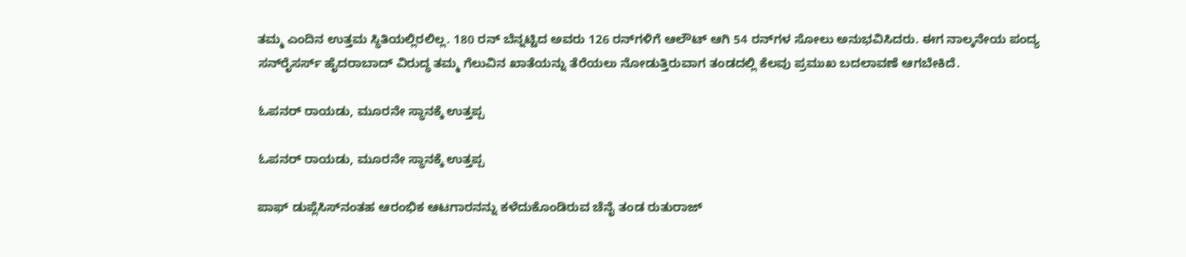ತಮ್ಮ ಎಂದಿನ ಉತ್ತಮ ಸ್ಥಿತಿಯಲ್ಲಿರಲಿಲ್ಲ. 180 ರನ್ ಬೆನ್ನಟ್ಟಿದ ಅವರು 126 ರನ್‌ಗಳಿಗೆ ಆಲೌಟ್ ಆಗಿ 54 ರನ್‌ಗಳ ಸೋಲು ಅನುಭವಿಸಿದರು. ಈಗ ನಾಲ್ಕನೇಯ ಪಂದ್ಯ ಸನ್‌ರೈಸರ್ಸ್ ಹೈದರಾಬಾದ್ ವಿರುದ್ಧ ತಮ್ಮ ಗೆಲುವಿನ ಖಾತೆಯನ್ನು ತೆರೆಯಲು ನೋಡುತ್ತಿರುವಾಗ ತಂಡದಲ್ಲಿ ಕೆಲವು ಪ್ರಮುಖ ಬದಲಾವಣೆ ಆಗಬೇಕಿದೆ.

ಓಪನರ್‌ ರಾಯಡು, ಮೂರನೇ ಸ್ಥಾನಕ್ಕೆ ಉತ್ತಪ್ಪ

ಓಪನರ್‌ ರಾಯಡು, ಮೂರನೇ ಸ್ಥಾನಕ್ಕೆ ಉತ್ತಪ್ಪ

ಪಾಫ್ ಡುಪ್ಲೆಸಿಸ್‌ನಂತಹ ಆರಂಭಿಕ ಆಟಗಾರನನ್ನು ಕಳೆದುಕೊಂಡಿರುವ ಚೆನೈ ತಂಡ ರುತುರಾಜ್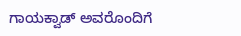ಗಾಯಕ್ವಾಡ್ ಅವರೊಂದಿಗೆ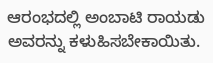ಆರಂಭದಲ್ಲಿ ಅಂಬಾಟಿ ರಾಯಡು ಅವರನ್ನು ಕಳುಹಿಸಬೇಕಾಯಿತು.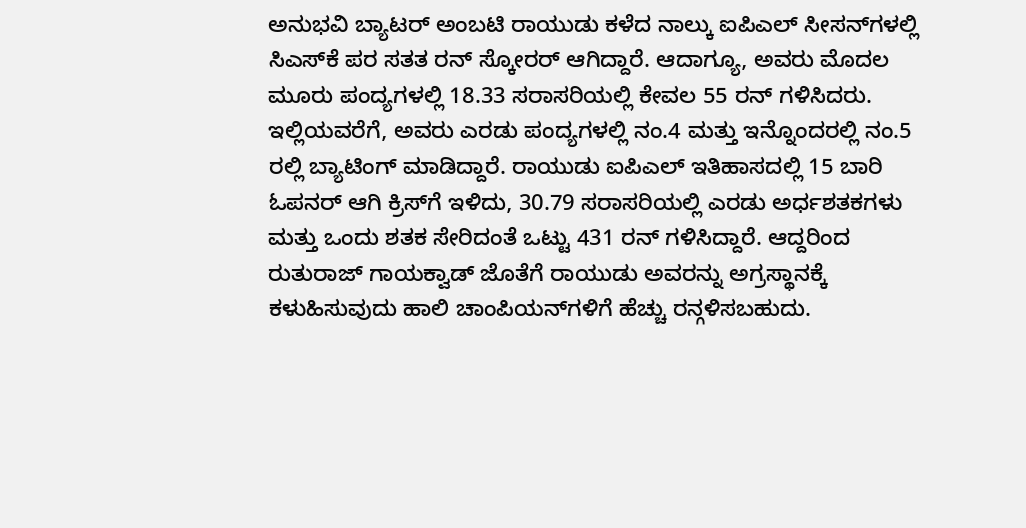ಅನುಭವಿ ಬ್ಯಾಟರ್ ಅಂಬಟಿ ರಾಯುಡು ಕಳೆದ ನಾಲ್ಕು ಐಪಿಎಲ್ ಸೀಸನ್‌ಗಳಲ್ಲಿ ಸಿಎಸ್‌ಕೆ ಪರ ಸತತ ರನ್ ಸ್ಕೋರರ್ ಆಗಿದ್ದಾರೆ. ಆದಾಗ್ಯೂ, ಅವರು ಮೊದಲ ಮೂರು ಪಂದ್ಯಗಳಲ್ಲಿ 18.33 ಸರಾಸರಿಯಲ್ಲಿ ಕೇವಲ 55 ರನ್ ಗಳಿಸಿದರು. ಇಲ್ಲಿಯವರೆಗೆ, ಅವರು ಎರಡು ಪಂದ್ಯಗಳಲ್ಲಿ ನಂ.4 ಮತ್ತು ಇನ್ನೊಂದರಲ್ಲಿ ನಂ.5 ರಲ್ಲಿ ಬ್ಯಾಟಿಂಗ್ ಮಾಡಿದ್ದಾರೆ. ರಾಯುಡು ಐಪಿಎಲ್ ಇತಿಹಾಸದಲ್ಲಿ 15 ಬಾರಿ ಓಪನರ್‌ ಆಗಿ ಕ್ರಿಸ್‌ಗೆ ಇಳಿದು, 30.79 ಸರಾಸರಿಯಲ್ಲಿ ಎರಡು ಅರ್ಧಶತಕಗಳು ಮತ್ತು ಒಂದು ಶತಕ ಸೇರಿದಂತೆ ಒಟ್ಟು 431 ರನ್ ಗಳಿಸಿದ್ದಾರೆ. ಆದ್ದರಿಂದ ರುತುರಾಜ್ ಗಾಯಕ್ವಾಡ್ ಜೊತೆಗೆ ರಾಯುಡು ಅವರನ್ನು ಅಗ್ರಸ್ಥಾನಕ್ಕೆ ಕಳುಹಿಸುವುದು ಹಾಲಿ ಚಾಂಪಿಯನ್‌ಗಳಿಗೆ ಹೆಚ್ಚು ರನ್ಗಳಿಸಬಹುದು.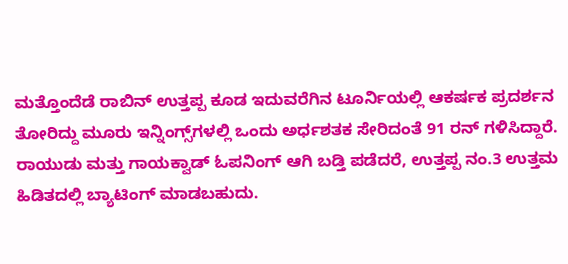ಮತ್ತೊಂದೆಡೆ ರಾಬಿನ್ ಉತ್ತಪ್ಪ ಕೂಡ ಇದುವರೆಗಿನ ಟೂರ್ನಿಯಲ್ಲಿ ಆಕರ್ಷಕ ಪ್ರದರ್ಶನ ತೋರಿದ್ದು ಮೂರು ಇನ್ನಿಂಗ್ಸ್‌ಗಳಲ್ಲಿ ಒಂದು ಅರ್ಧಶತಕ ಸೇರಿದಂತೆ 91 ರನ್ ಗಳಿಸಿದ್ದಾರೆ. ರಾಯುಡು ಮತ್ತು ಗಾಯಕ್ವಾಡ್ ಓಪನಿಂಗ್ ಆಗಿ ಬಡ್ತಿ ಪಡೆದರೆ, ಉತ್ತಪ್ಪ ನಂ.3 ಉತ್ತಮ ಹಿಡಿತದಲ್ಲಿ ಬ್ಯಾಟಿಂಗ್ ಮಾಡಬಹುದು.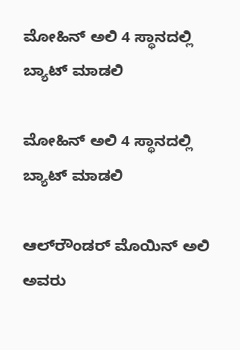ಮೋಹಿನ್ ಅಲಿ 4 ಸ್ಥಾನದಲ್ಲಿ ಬ್ಯಾಟ್ ಮಾಡಲಿ

ಮೋಹಿನ್ ಅಲಿ 4 ಸ್ಥಾನದಲ್ಲಿ ಬ್ಯಾಟ್ ಮಾಡಲಿ

ಆಲ್‌ರೌಂಡರ್ ಮೊಯಿನ್ ಅಲಿ ಅವರು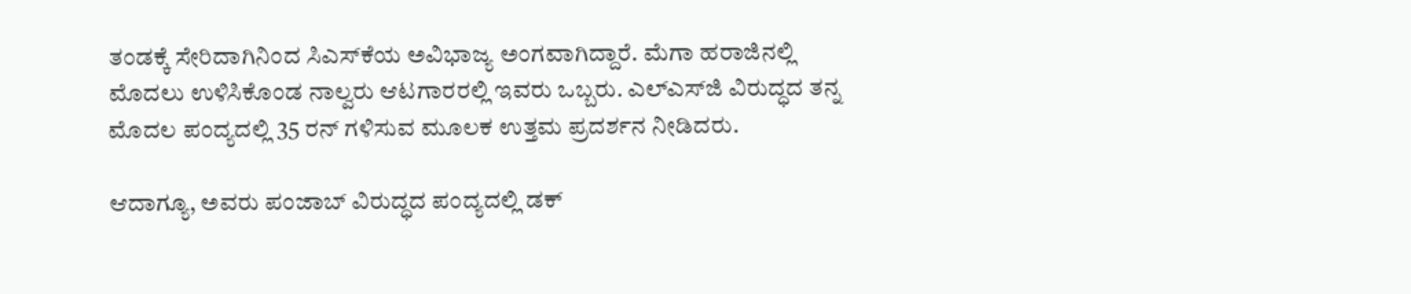ತಂಡಕ್ಕೆ ಸೇರಿದಾಗಿನಿಂದ ಸಿಎಸ್‌ಕೆಯ ಅವಿಭಾಜ್ಯ ಅಂಗವಾಗಿದ್ದಾರೆ. ಮೆಗಾ ಹರಾಜಿನಲ್ಲಿ ಮೊದಲು ಉಳಿಸಿಕೊಂಡ ನಾಲ್ವರು ಆಟಗಾರರಲ್ಲಿ ಇವರು ಒಬ್ಬರು. ಎಲ್‌ಎಸ್‌ಜಿ ವಿರುದ್ಧದ ತನ್ನ ಮೊದಲ ಪಂದ್ಯದಲ್ಲಿ 35 ರನ್ ಗಳಿಸುವ ಮೂಲಕ ಉತ್ತಮ ಪ್ರದರ್ಶನ ನೀಡಿದರು.

ಆದಾಗ್ಯೂ, ಅವರು ಪಂಜಾಬ್ ವಿರುದ್ಧದ ಪಂದ್ಯದಲ್ಲಿ ಡಕ್‌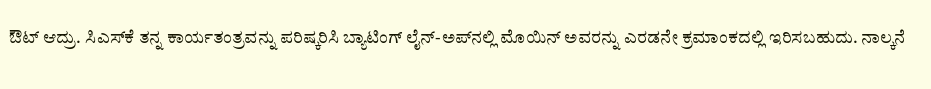ಔಟ್‌ ಆದ್ರು. ಸಿಎಸ್‌ಕೆ ತನ್ನ ಕಾರ್ಯತಂತ್ರವನ್ನು ಪರಿಷ್ಕರಿಸಿ ಬ್ಯಾಟಿಂಗ್ ಲೈನ್-ಅಪ್‌ನಲ್ಲಿ ಮೊಯಿನ್ ಅವರನ್ನು ಎರಡನೇ ಕ್ರಮಾಂಕದಲ್ಲಿ ಇರಿಸಬಹುದು. ನಾಲ್ಕನೆ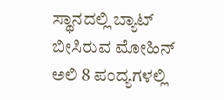ಸ್ಥಾನದಲ್ಲಿ ಬ್ಯಾಟ್ ಬೀಸಿರುವ ಮೋಹಿನ್ ಅಲಿ 8 ಪಂದ್ಯಗಳಲ್ಲಿ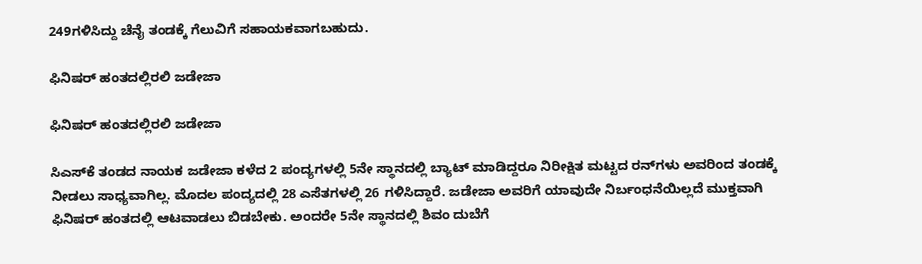249ಗಳಿಸಿದ್ದು ಚೆನೈ ತಂಡಕ್ಕೆ ಗೆಲುವಿಗೆ ಸಹಾಯಕವಾಗಬಹುದು.

ಫಿನಿಷರ್ ಹಂತದಲ್ಲಿರಲಿ ಜಡೇಜಾ

ಫಿನಿಷರ್ ಹಂತದಲ್ಲಿರಲಿ ಜಡೇಜಾ

ಸಿಎಸ್‌ಕೆ ತಂಡದ ನಾಯಕ ಜಡೇಜಾ ಕಳೆದ 2 ಪಂದ್ಯಗಳಲ್ಲಿ 5ನೇ ಸ್ಥಾನದಲ್ಲಿ ಬ್ಯಾಟ್ ಮಾಡಿದ್ದರೂ ನಿರೀಕ್ಷಿತ ಮಟ್ಟದ ರನ್‌ಗಳು ಅವರಿಂದ ತಂಡಕ್ಕೆ ನೀಡಲು ಸಾಧ್ಯವಾಗಿಲ್ಲ. ಮೊದಲ ಪಂದ್ಯದಲ್ಲಿ 28 ಎಸೆತಗಳಲ್ಲಿ 26 ಗಳಿಸಿದ್ದಾರೆ. ಜಡೇಜಾ ಅವರಿಗೆ ಯಾವುದೇ ನಿರ್ಬಂಧನೆಯಿಲ್ಲದೆ ಮುಕ್ತವಾಗಿ ಫಿನಿಷರ್ ಹಂತದಲ್ಲಿ ಆಟವಾಡಲು ಬಿಡಬೇಕು. ಅಂದರೇ 5ನೇ ಸ್ಥಾನದಲ್ಲಿ ಶಿವಂ ದುಬೆಗೆ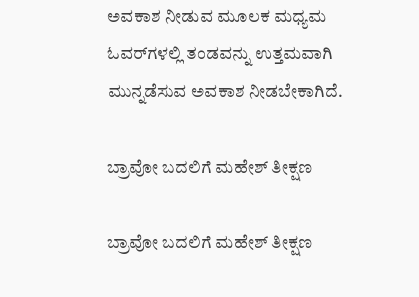ಅವಕಾಶ ನೀಡುವ ಮೂಲಕ ಮಧ್ಯಮ ಓವರ್‌ಗಳಲ್ಲಿ ತಂಡವನ್ನು ಉತ್ತಮವಾಗಿ ಮುನ್ನಡೆಸುವ ಅವಕಾಶ ನೀಡಬೇಕಾಗಿದೆ.

ಬ್ರಾವೋ ಬದಲಿಗೆ ಮಹೇಶ್ ತೀಕ್ಷಣ

ಬ್ರಾವೋ ಬದಲಿಗೆ ಮಹೇಶ್ ತೀಕ್ಷಣ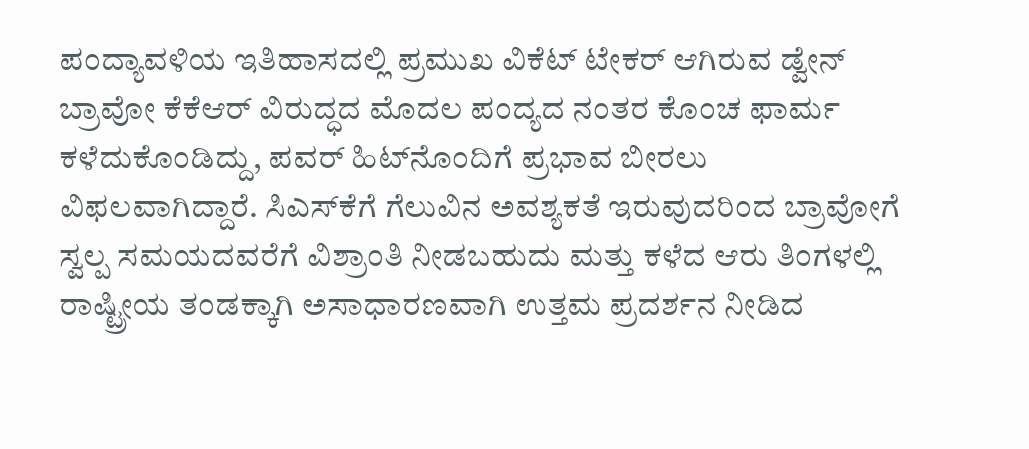ಪಂದ್ಯಾವಳಿಯ ಇತಿಹಾಸದಲ್ಲಿ ಪ್ರಮುಖ ವಿಕೆಟ್ ಟೇಕರ್ ಆಗಿರುವ ಡ್ವೇನ್ ಬ್ರಾವೋ ಕೆಕೆಆರ್ ವಿರುದ್ಧದ ಮೊದಲ ಪಂದ್ಯದ ನಂತರ ಕೊಂಚ ಫಾರ್ಮ ಕಳೆದುಕೊಂಡಿದ್ದು, ಪವರ್ ಹಿಟ್‌ನೊಂದಿಗೆ ಪ್ರಭಾವ ಬೀರಲು ವಿಫಲವಾಗಿದ್ದಾರೆ. ಸಿಎಸ್‌ಕೆಗೆ ಗೆಲುವಿನ ಅವಶ್ಯಕತೆ ಇರುವುದರಿಂದ ಬ್ರಾವೋಗೆ ಸ್ವಲ್ಪ ಸಮಯದವರೆಗೆ ವಿಶ್ರಾಂತಿ ನೀಡಬಹುದು ಮತ್ತು ಕಳೆದ ಆರು ತಿಂಗಳಲ್ಲಿ ರಾಷ್ಟ್ರೀಯ ತಂಡಕ್ಕಾಗಿ ಅಸಾಧಾರಣವಾಗಿ ಉತ್ತಮ ಪ್ರದರ್ಶನ ನೀಡಿದ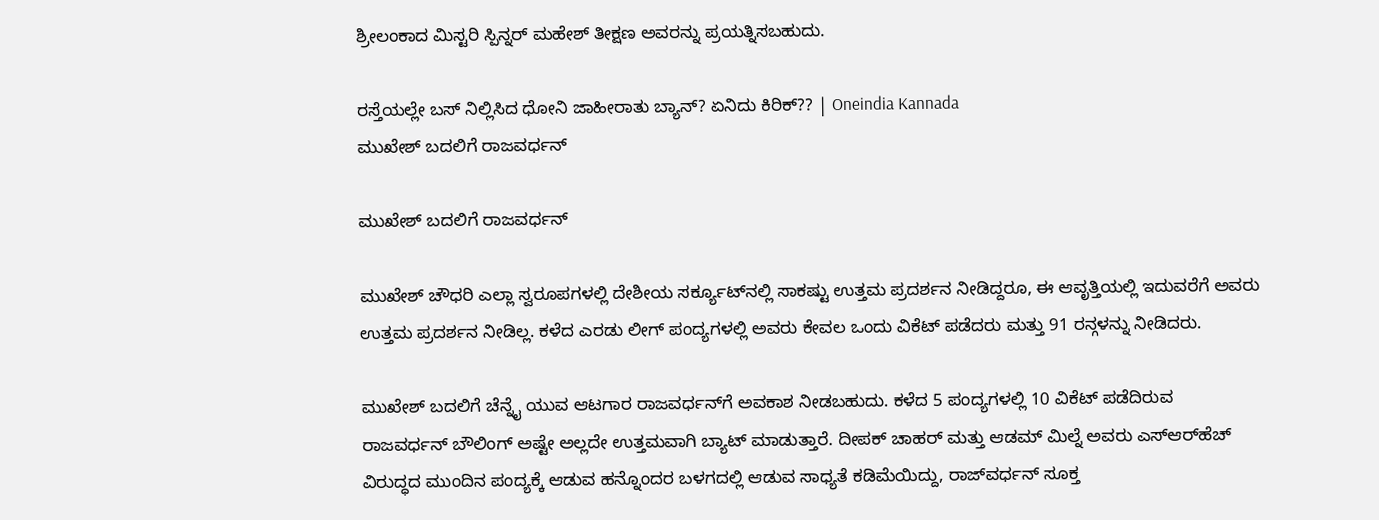ಶ್ರೀಲಂಕಾದ ಮಿಸ್ಟರಿ ಸ್ಪಿನ್ನರ್ ಮಹೇಶ್ ತೀಕ್ಷಣ ಅವರನ್ನು ಪ್ರಯತ್ನಿಸಬಹುದು.

ರಸ್ತೆಯಲ್ಲೇ ಬಸ್ ನಿಲ್ಲಿಸಿದ ಧೋನಿ ಜಾಹೀರಾತು ಬ್ಯಾನ್? ಏನಿದು ಕಿರಿಕ್?? | Oneindia Kannada
ಮುಖೇಶ್‌ ಬದಲಿಗೆ ರಾಜವರ್ಧನ್

ಮುಖೇಶ್‌ ಬದಲಿಗೆ ರಾಜವರ್ಧನ್

ಮುಖೇಶ್ ಚೌಧರಿ ಎಲ್ಲಾ ಸ್ವರೂಪಗಳಲ್ಲಿ ದೇಶೀಯ ಸರ್ಕ್ಯೂಟ್‌ನಲ್ಲಿ ಸಾಕಷ್ಟು ಉತ್ತಮ ಪ್ರದರ್ಶನ ನೀಡಿದ್ದರೂ, ಈ ಆವೃತ್ತಿಯಲ್ಲಿ ಇದುವರೆಗೆ ಅವರು ಉತ್ತಮ ಪ್ರದರ್ಶನ ನೀಡಿಲ್ಲ. ಕಳೆದ ಎರಡು ಲೀಗ್ ಪಂದ್ಯಗಳಲ್ಲಿ ಅವರು ಕೇವಲ ಒಂದು ವಿಕೆಟ್ ಪಡೆದರು ಮತ್ತು 91 ರನ್ಗಳನ್ನು ನೀಡಿದರು.

ಮುಖೇಶ್ ಬದಲಿಗೆ ಚೆನ್ನೈ ಯುವ ಆಟಗಾರ ರಾಜವರ್ಧನ್‌ಗೆ ಅವಕಾಶ ನೀಡಬಹುದು. ಕಳೆದ 5 ಪಂದ್ಯಗಳಲ್ಲಿ 10 ವಿಕೆಟ್ ಪಡೆದಿರುವ ರಾಜವರ್ಧನ್ ಬೌಲಿಂಗ್‌ ಅಷ್ಟೇ ಅಲ್ಲದೇ ಉತ್ತಮವಾಗಿ ಬ್ಯಾಟ್ ಮಾಡುತ್ತಾರೆ. ದೀಪಕ್ ಚಾಹರ್ ಮತ್ತು ಆಡಮ್ ಮಿಲ್ನೆ ಅವರು ಎಸ್‌ಆರ್‌ಹೆಚ್ ವಿರುದ್ಧದ ಮುಂದಿನ ಪಂದ್ಯಕ್ಕೆ ಆಡುವ ಹನ್ನೊಂದರ ಬಳಗದಲ್ಲಿ ಆಡುವ ಸಾಧ್ಯತೆ ಕಡಿಮೆಯಿದ್ದು, ರಾಜ್‌ವರ್ಧನ್ ಸೂಕ್ತ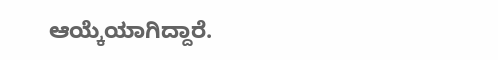ಆಯ್ಕೆಯಾಗಿದ್ದಾರೆ.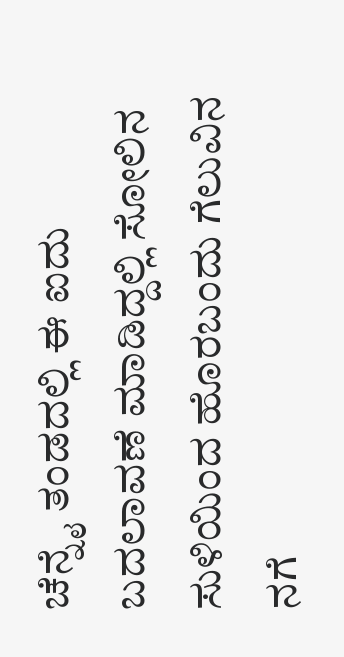ಚೆನ್ನೈ ತಂಡದಲ್ಲಿ ಈ ಐದು ಬದಲಾವಣೆ ಮಾಡಿದ್ದಲ್ಲಿ ಸೋಲಿನ ಸುಳಿಯಿಂದ ಹೊರಬಂದು ಗೆಲುವಿನ ನಗೆ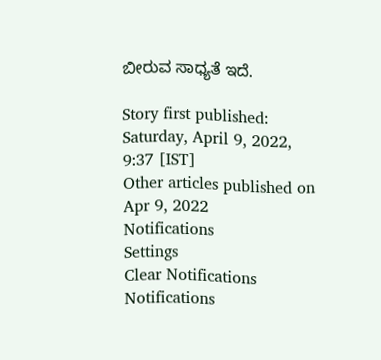ಬೀರುವ ಸಾಧ್ಯತೆ ಇದೆ.

Story first published: Saturday, April 9, 2022, 9:37 [IST]
Other articles published on Apr 9, 2022
Notifications
Settings
Clear Notifications
Notifications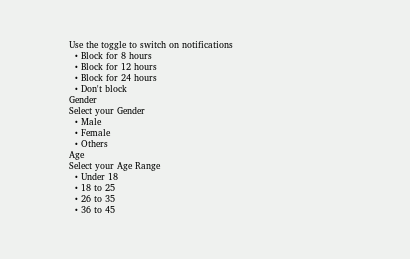Use the toggle to switch on notifications
  • Block for 8 hours
  • Block for 12 hours
  • Block for 24 hours
  • Don't block
Gender
Select your Gender
  • Male
  • Female
  • Others
Age
Select your Age Range
  • Under 18
  • 18 to 25
  • 26 to 35
  • 36 to 45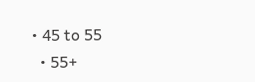• 45 to 55
  • 55+